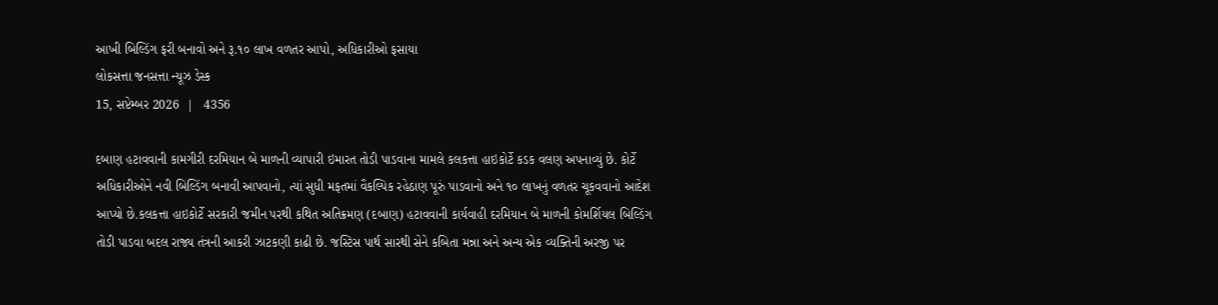આખી બિલ્ડિંગ ફરી બનાવો અને રૂ.૧૦ લાખ વળતર આપો, અધિકારીઓ ફસાયા
લોકસત્તા જનસત્તા ન્યૂઝ ડેસ્ક
15, સપ્ટેમ્બર 2026  |   4356

દબાણ હટાવવાની કામગીરી દરમિયાન બે માળની વ્યાપારી ઇમારત તોડી પાડવાના મામલે કલકત્તા હાઇકોર્ટે કડક વલણ અપનાવ્યું છે. કોર્ટે અધિકારીઓને નવી બિલ્ડિંગ બનાવી આપવાનો, ત્યાં સુધી મફતમાં વૈકલ્પિક રહેઠાણ પૂરું પાડવાનો અને ૧૦ લાખનું વળતર ચૂકવવાનો આદેશ આપ્યો છે.કલકત્તા હાઇકોર્ટે સરકારી જમીન પરથી કથિત અતિક્રમણ (દબાણ) હટાવવાની કાર્યવાહી દરમિયાન બે માળની કોમર્શિયલ બિલ્ડિંગ તોડી પાડવા બદલ રાજ્ય તંત્રની આકરી ઝાટકણી કાઢી છે. જસ્ટિસ પાર્થ સારથી સેને કબિતા મન્ના અને અન્ય એક વ્યક્તિની અરજી પર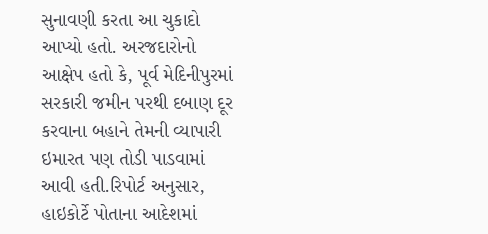સુનાવણી કરતા આ ચુકાદો આપ્યો હતો. અરજદારોનો આક્ષેપ હતો કે, પૂર્વ મેદિનીપુરમાં સરકારી જમીન પરથી દબાણ દૂર કરવાના બહાને તેમની વ્યાપારી ઇમારત પણ તોડી પાડવામાં આવી હતી.રિપોર્ટ અનુસાર, હાઇકોર્ટે પોતાના આદેશમાં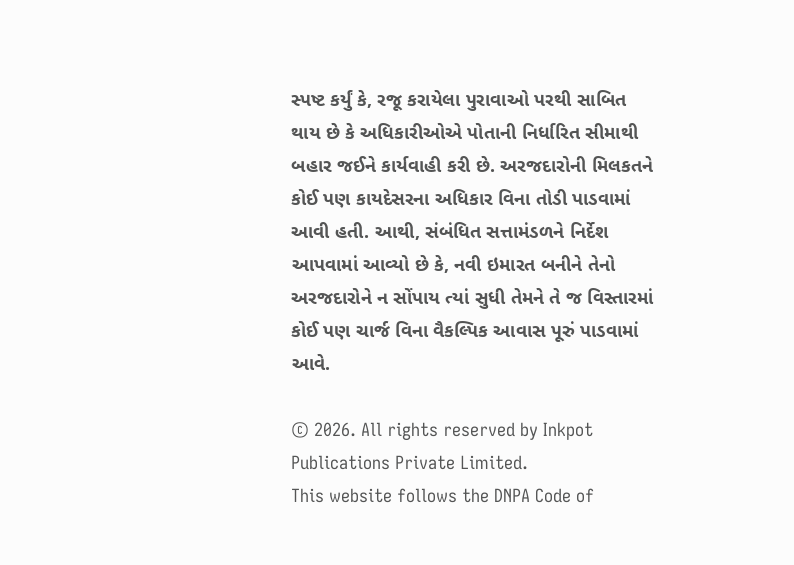સ્પષ્ટ કર્યું કે, રજૂ કરાયેલા પુરાવાઓ પરથી સાબિત થાય છે કે અધિકારીઓએ પોતાની નિર્ધારિત સીમાથી બહાર જઈને કાર્યવાહી કરી છે. અરજદારોની મિલકતને કોઈ પણ કાયદેસરના અધિકાર વિના તોડી પાડવામાં આવી હતી. આથી, સંબંધિત સત્તામંડળને નિર્દેશ આપવામાં આવ્યો છે કે, નવી ઇમારત બનીને તેનો અરજદારોને ન સોંપાય ત્યાં સુધી તેમને તે જ વિસ્તારમાં કોઈ પણ ચાર્જ વિના વૈકલ્પિક આવાસ પૂરું પાડવામાં આવે.

© 2026. All rights reserved by Inkpot Publications Private Limited.
This website follows the DNPA Code of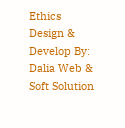Ethics
Design & Develop By:
Dalia Web & Soft Solution